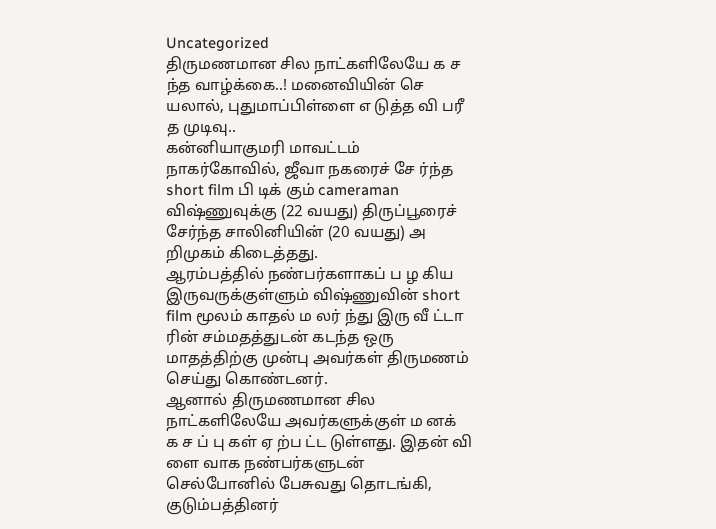Uncategorized
திருமணமான சில நாட்களிலேயே க ச ந்த வாழ்க்கை..! மனைவியின் செ யலால், புதுமாப்பிள்ளை எ டுத்த வி பரீ த முடிவு..
கன்னியாகுமரி மாவட்டம் நாகர்கோவில், ஜீவா நகரைச் சே ர்ந்த short film பி டிக் கும் cameraman விஷ்ணுவுக்கு (22 வயது) திருப்பூரைச் சேர்ந்த சாலினியின் (20 வயது) அ றிமுகம் கிடைத்தது.
ஆரம்பத்தில் நண்பர்களாகப் ப ழ கிய இருவருக்குள்ளும் விஷ்ணுவின் short film மூலம் காதல் ம லர் ந்து இரு வீ ட்டா ரின் சம்மதத்துடன் கடந்த ஒரு மாதத்திற்கு முன்பு அவர்கள் திருமணம் செய்து கொண்டனர்.
ஆனால் திருமணமான சில நாட்களிலேயே அவர்களுக்குள் ம னக் க ச ப் பு கள் ஏ ற்ப ட்ட டுள்ளது. இதன் வி ளை வாக நண்பர்களுடன் செல்போனில் பேசுவது தொடங்கி, குடும்பத்தினர்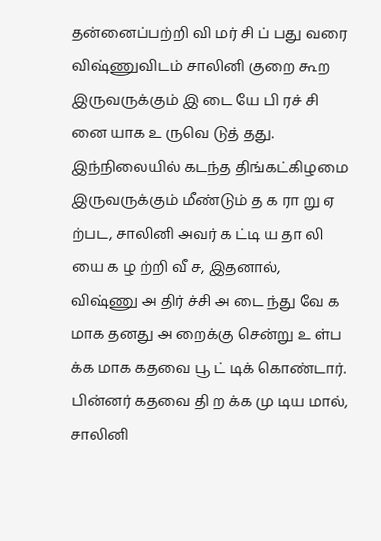தன்னைப்பற்றி வி மர் சி ப் பது வரை விஷ்ணுவிடம் சாலினி குறை கூற இருவருக்கும் இ டை யே பி ரச் சி னை யாக உ ருவெ டுத் தது.
இந்நிலையில் கடந்த திங்கட்கிழமை இருவருக்கும் மீண்டும் த க ரா று ஏ ற்பட, சாலினி அவர் க ட்டி ய தா லி யை க ழ ற்றி வீ ச, இதனால், விஷ்ணு அ திர் ச்சி அ டை ந்து வே க மாக தனது அ றைக்கு சென்று உ ள்ப க்க மாக கதவை பூ ட் டிக் கொண்டார்.
பின்னர் கதவை தி ற க்க மு டிய மால், சாலினி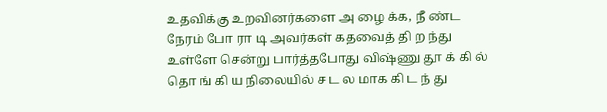உதவிக்கு உறவினர்களை அ ழை க்க, நீ ண்ட நேரம் போ ரா டி அவர்கள் கதவைத் தி ற ந்து உள்ளே சென்று பார்த்தபோது விஷ்ணு தூ க் கி ல் தொ ங் கி ய நிலையில் ச ட ல மாக கி ட ந் து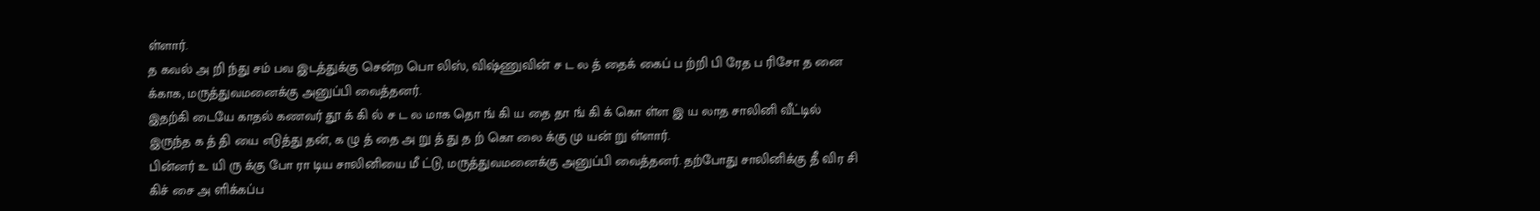ள்ளார்.
த கவல் அ றி ந்து சம் பவ இடத்துக்கு சென்ற பொ லிஸ், விஷ்ணுவின் ச ட ல த் தைக் கைப் ப ற்றி பி ரேத ப ரிசோ த னை க்காக, மருத்துவமனைக்கு அனுப்பி வைத்தனர்.
இதற்கி டையே காதல் கணவர் தூ க் கி ல் ச ட ல மாக தொ ங் கி ய தை தா ங் கி க் கொ ள்ள இ ய லாத சாலினி வீட்டில் இருந்த க த் தி யை எடுத்து தன், க ழு த் தை அ று த் து த ற் கொ லை க்கு மு யன் று ள்ளார்.
பின்னர் உ யி ரு க்கு போ ரா டிய சாலினியை மீ ட்டு, மருத்துவமனைக்கு அனுப்பி வைத்தனர். தற்போது சாலினிக்கு தீ விர சி கிச் சை அ ளிக்கப்ப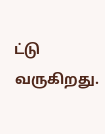ட்டு வருகிறது.